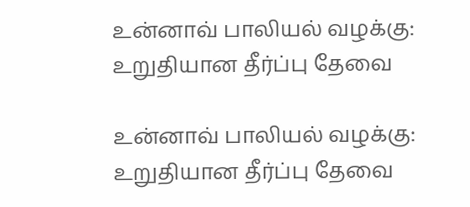உன்னாவ் பாலியல் வழக்கு: உறுதியான தீர்ப்பு தேவை

உன்னாவ் பாலியல் வழக்கு: உறுதியான தீர்ப்பு தேவை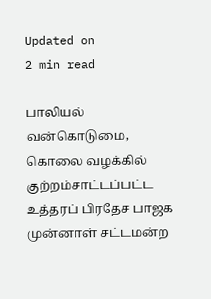Updated on
2 min read

பாலியல் வன்கொடுமை, கொலை வழக்கில் குற்றம்சாட்டப்பட்ட உத்தரப் பிரதேச பாஜக முன்னாள் சட்டமன்ற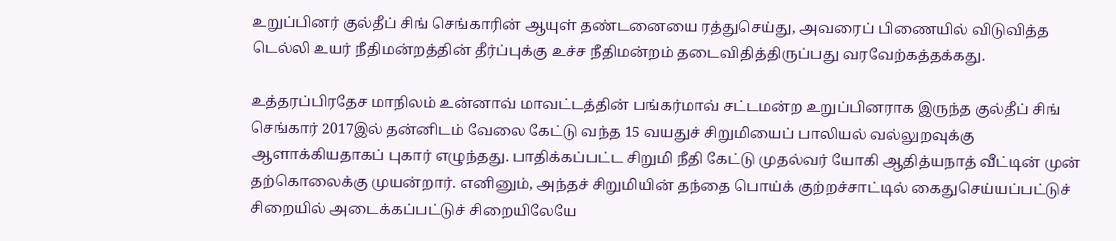உறுப்பினர் குல்தீப் சிங் செங்காரின் ஆயுள் தண்டனையை ரத்துசெய்து, அவரைப் பிணையில் விடுவித்த டெல்லி உயர் நீதிமன்றத்தின் தீர்ப்புக்கு உச்ச நீதிமன்றம் தடைவிதித்திருப்பது வரவேற்கத்தக்கது.

உத்தரப்பிரதேச மாநிலம் உன்னாவ் மாவட்டத்தின் பங்கர்மாவ் சட்டமன்ற உறுப்பினராக இருந்த குல்தீப் சிங் செங்கார் 2017இல் தன்னிடம் வேலை கேட்டு வந்த 15 வயதுச் சிறுமியைப் பாலியல் வல்லுறவுக்கு ஆளாக்கியதாகப் புகார் எழுந்தது. பாதிக்கப்பட்ட சிறுமி நீதி கேட்டு முதல்வர் யோகி ஆதித்யநாத் வீட்டின் முன் தற்கொலைக்கு முயன்றார். எனினும், அந்தச் சிறுமியின் தந்தை பொய்க் குற்றச்சாட்டில் கைதுசெய்யப்பட்டுச் சிறையில் அடைக்கப்பட்டுச் சிறையிலேயே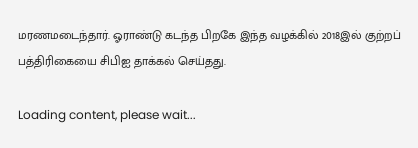மரணமடைந்தார். ஓராண்டு கடந்த பிறகே இந்த வழக்கில் 2018இல் குற்றப் பத்திரிகையை சிபிஐ தாக்கல் செய்தது.

Loading content, please wait...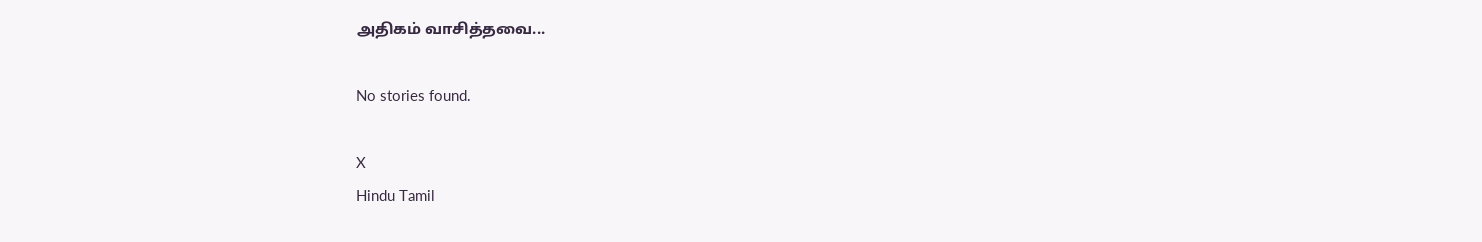அதிகம் வாசித்தவை...

No stories found.

X
Hindu Tamil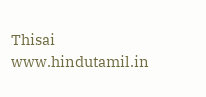Thisai
www.hindutamil.in